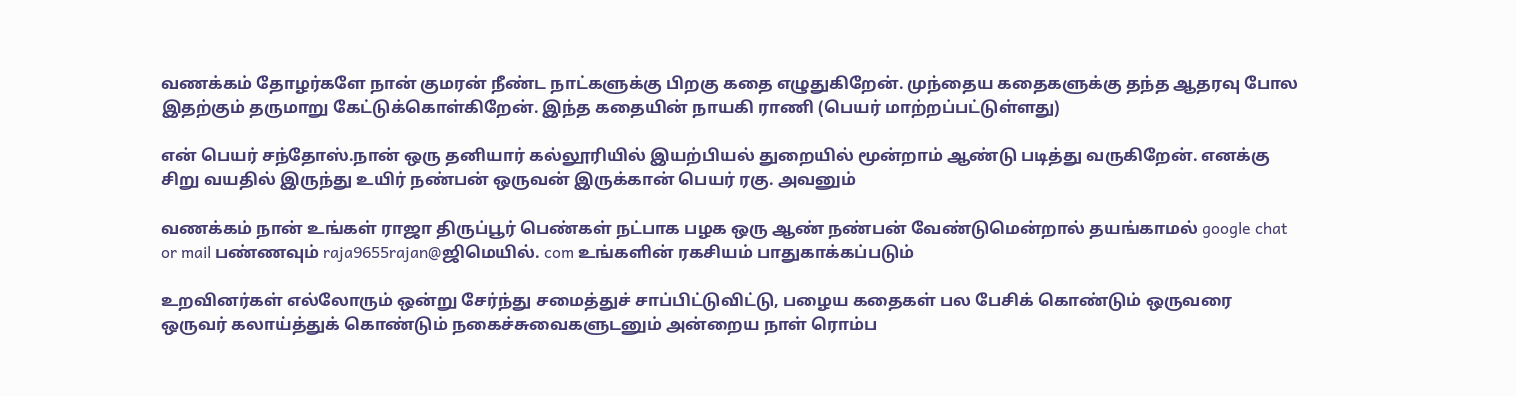வணக்கம் தோழர்களே நான் குமரன் நீண்ட நாட்களுக்கு பிறகு கதை எழுதுகிறேன். முந்தைய கதைகளுக்கு தந்த ஆதரவு போல இதற்கும் தருமாறு கேட்டுக்கொள்கிறேன். இந்த கதையின் நாயகி ராணி (பெயர் மாற்றப்பட்டுள்ளது)

என் பெயர் சந்தோஸ்.நான் ஒரு தனியார் கல்லூரியில் இயற்பியல் துறையில் மூன்றாம் ஆண்டு படித்து வருகிறேன். எனக்கு சிறு வயதில் இருந்து உயிர் நண்பன் ஒருவன் இருக்கான் பெயர் ரகு. அவனும்

வணக்கம் நான் உங்கள் ராஜா திருப்பூர் பெண்கள் நட்பாக பழக ஒரு ஆண் நண்பன் வேண்டுமென்றால் தயங்காமல் google chat or mail பண்ணவும் raja9655rajan@ஜிமெயில். com உங்களின் ரகசியம் பாதுகாக்கப்படும்

உறவினர்கள் எல்லோரும் ஒன்று சேர்ந்து சமைத்துச் சாப்பிட்டுவிட்டு, பழைய கதைகள் பல பேசிக் கொண்டும் ஒருவரை ஒருவர் கலாய்த்துக் கொண்டும் நகைச்சுவைகளுடனும் அன்றைய நாள் ரொம்ப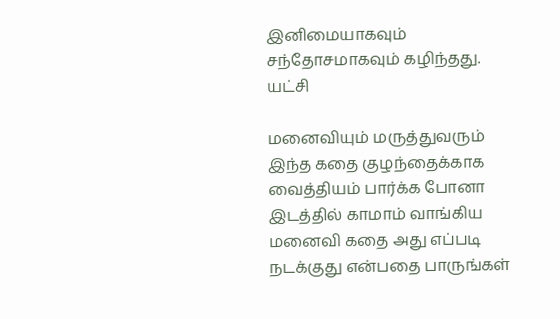இனிமையாகவும் சந்தோசமாகவும் கழிந்தது. யட்சி

மனைவியும் மருத்துவரும் இந்த கதை குழந்தைக்காக வைத்தியம் பார்க்க போனா இடத்தில் காமாம் வாங்கிய மனைவி கதை அது எப்படி நடக்குது என்பதை பாருங்கள்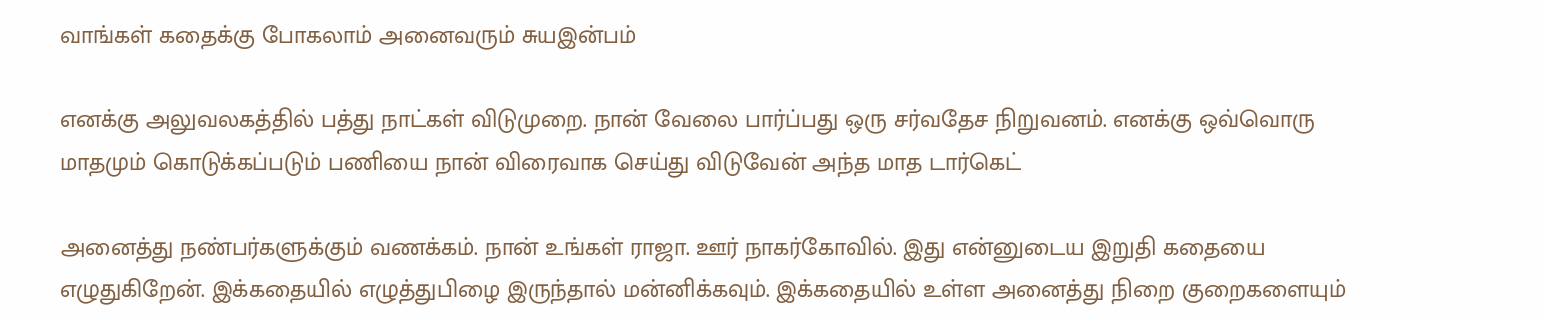வாங்கள் கதைக்கு போகலாம் அனைவரும் சுயஇன்பம்

எனக்கு அலுவலகத்தில் பத்து நாட்கள் விடுமுறை. நான் வேலை பார்ப்பது ஒரு சர்வதேச நிறுவனம். எனக்கு ஒவ்வொரு மாதமும் கொடுக்கப்படும் பணியை நான் விரைவாக செய்து விடுவேன் அந்த மாத டார்கெட்

அனைத்து நண்பர்களுக்கும் வணக்கம். நான் உங்கள் ராஜா. ஊர் நாகர்கோவில். இது என்னுடைய இறுதி கதையை எழுதுகிறேன். இக்கதையில் எழுத்துபிழை இருந்தால் மன்னிக்கவும். இக்கதையில் உள்ள அனைத்து நிறை குறைகளையும்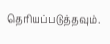தெரியப்படுத்தவும்.